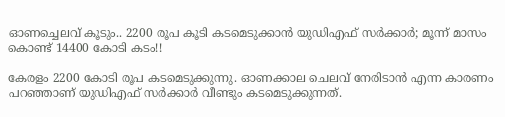ഓണച്ചെലവ് കൂടും.. 2200 രൂപ കൂടി കടമെടുക്കാന്‍ യുഡിഎഫ് സര്‍ക്കാര്‍; മൂന്ന് മാസം കൊണ്ട് 14400 കോടി കടം!!

കേരളം 2200 കോടി രൂപ കടമെടുക്കുന്നു. ഓണക്കാല ചെലവ് നേരിടാന്‍ എന്ന കാരണം പറഞ്ഞാണ് യുഡിഎഫ് സര്‍ക്കാര്‍ വീണ്ടും കടമെടുക്കുന്നത്.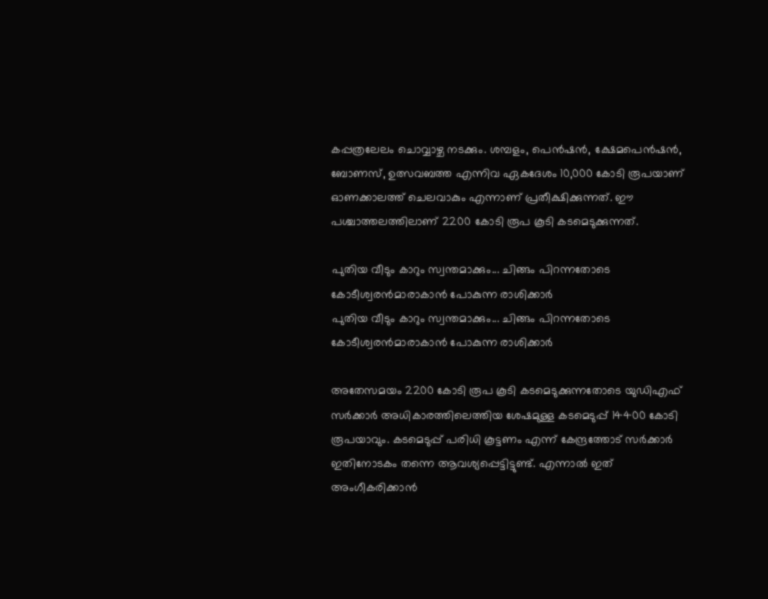കപ്പത്രലേലം ചൊവ്വാഴ്ച നടക്കും. ശമ്പളം, പെന്‍ഷന്‍, ക്ഷേമപെന്‍ഷന്‍, ബോണസ്, ഉത്സവബത്ത എന്നിവ ഏകദേശം 10,000 കോടി രൂപയാണ് ഓണക്കാലത്ത് ചെലവാകും എന്നാണ് പ്രതീക്ഷിക്കുന്നത്. ഈ പശ്ചാത്തലത്തിലാണ് 2200 കോടി രൂപ കൂടി കടമെടുക്കുന്നത്.

പുതിയ വീടും കാറും സ്വന്തമാക്കും... ചിങ്ങം പിറന്നതോടെ കോടീശ്വരന്‍മാരാകാന്‍ പോകുന്ന രാശിക്കാര്‍
പുതിയ വീടും കാറും സ്വന്തമാക്കും... ചിങ്ങം പിറന്നതോടെ കോടീശ്വരന്‍മാരാകാന്‍ പോകുന്ന രാശിക്കാര്‍

അതേസമയം 2200 കോടി രൂപ കൂടി കടമെടുക്കുന്നതോടെ യുഡിഎഫ് സര്‍ക്കാര്‍ അധികാരത്തിലെത്തിയ ശേഷമുള്ള കടമെടുപ്പ് 14400 കോടി രൂപയാവും. കടമെടുപ്പ് പരിധി കൂട്ടണം എന്ന് കേന്ദ്രത്തോട് സര്‍ക്കാര്‍ ഇതിനോടകം തന്നെ ആവശ്യപ്പെട്ടിട്ടുണ്ട്. എന്നാല്‍ ഇത് അംഗീകരിക്കാന്‍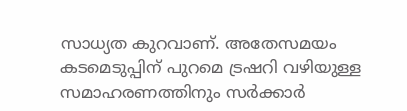സാധ്യത കുറവാണ്. അതേസമയം കടമെടുപ്പിന് പുറമെ ട്രഷറി വഴിയുള്ള സമാഹരണത്തിനും സര്‍ക്കാര്‍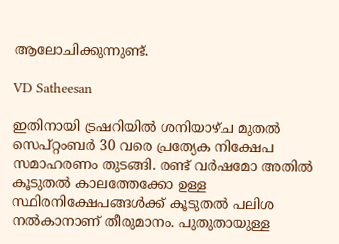ആലോചിക്കുന്നുണ്ട്.

VD Satheesan

ഇതിനായി ട്രഷറിയില്‍ ശനിയാഴ്ച മുതല്‍ സെപ്റ്റംബര്‍ 30 വരെ പ്രത്യേക നിക്ഷേപ സമാഹരണം തുടങ്ങി. രണ്ട് വര്‍ഷമോ അതില്‍ കൂടുതല്‍ കാലത്തേക്കോ ഉള്ള സ്ഥിരനിക്ഷേപങ്ങള്‍ക്ക് കൂടുതല്‍ പലിശ നല്‍കാനാണ് തീരുമാനം. പുതുതായുള്ള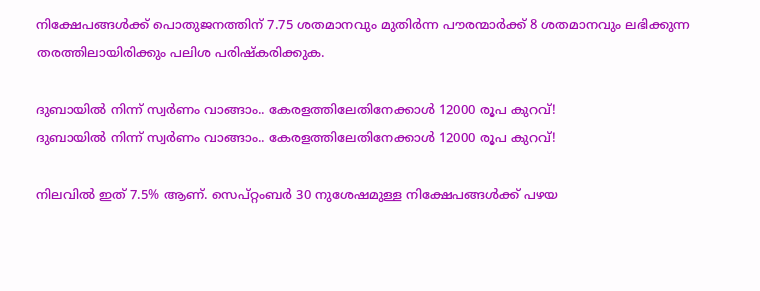നിക്ഷേപങ്ങള്‍ക്ക് പൊതുജനത്തിന് 7.75 ശതമാനവും മുതിര്‍ന്ന പൗരന്മാര്‍ക്ക് 8 ശതമാനവും ലഭിക്കുന്ന തരത്തിലായിരിക്കും പലിശ പരിഷ്‌കരിക്കുക.

ദുബായില്‍ നിന്ന് സ്വര്‍ണം വാങ്ങാം.. കേരളത്തിലേതിനേക്കാള്‍ 12000 രൂപ കുറവ്!
ദുബായില്‍ നിന്ന് സ്വര്‍ണം വാങ്ങാം.. കേരളത്തിലേതിനേക്കാള്‍ 12000 രൂപ കുറവ്!

നിലവില്‍ ഇത് 7.5% ആണ്. സെപ്റ്റംബര്‍ 30 നുശേഷമുള്ള നിക്ഷേപങ്ങള്‍ക്ക് പഴയ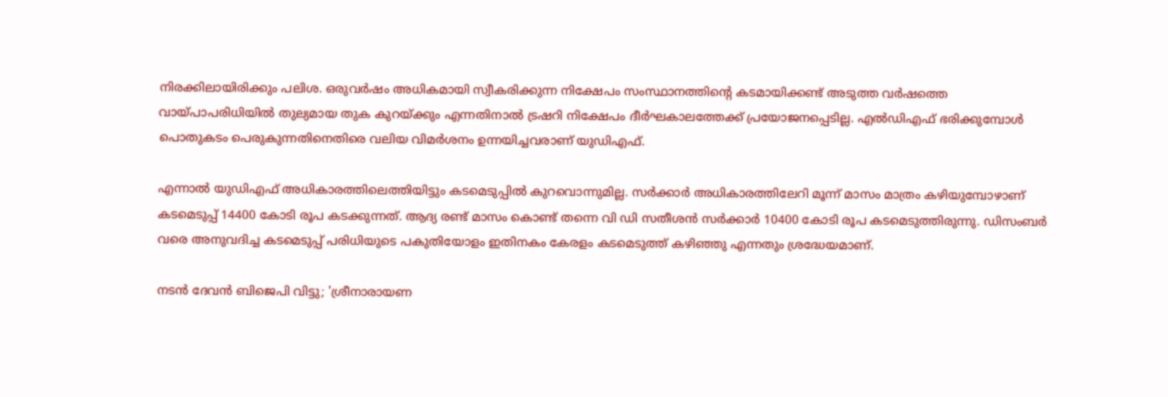നിരക്കിലായിരിക്കും പലിശ. ഒരുവര്‍ഷം അധികമായി സ്വീകരിക്കുന്ന നിക്ഷേപം സംസ്ഥാനത്തിന്റെ കടമായിക്കണ്ട് അടുത്ത വര്‍ഷത്തെ വായ്പാപരിധിയില്‍ തുല്യമായ തുക കുറയ്ക്കും എന്നതിനാല്‍ ട്രഷറി നിക്ഷേപം ദീര്‍ഘകാലത്തേക്ക് പ്രയോജനപ്പെടില്ല. എല്‍ഡിഎഫ് ഭരിക്കുമ്പോള്‍ പൊതുകടം പെരുകുന്നതിനെതിരെ വലിയ വിമര്‍ശനം ഉന്നയിച്ചവരാണ് യുഡിഎഫ്.

എന്നാല്‍ യുഡിഎഫ് അധികാരത്തിലെത്തിയിട്ടും കടമെടുപ്പില്‍ കുറവൊന്നുമില്ല. സര്‍ക്കാര്‍ അധികാരത്തിലേറി മൂന്ന് മാസം മാത്രം കഴിയുമ്പോഴാണ് കടമെടുപ്പ് 14400 കോടി രൂപ കടക്കുന്നത്. ആദ്യ രണ്ട് മാസം കൊണ്ട് തന്നെ വി ഡി സതീശന്‍ സര്‍ക്കാര്‍ 10400 കോടി രൂപ കടമെടുത്തിരുന്നു. ഡിസംബര്‍ വരെ അനുവദിച്ച കടമെടുപ്പ് പരിധിയുടെ പകുതിയോളം ഇതിനകം കേരളം കടമെടുത്ത് കഴിഞ്ഞു എന്നതും ശ്രദ്ധേയമാണ്.

നടന്‍ ദേവന്‍ ബിജെപി വിട്ടു; 'ശ്രീനാരായണ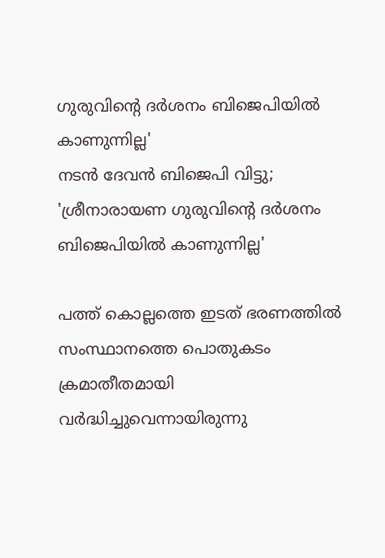ഗുരുവിന്റെ ദര്‍ശനം ബിജെപിയില്‍ കാണുന്നില്ല'
നടന്‍ ദേവന്‍ ബിജെപി വിട്ടു; 'ശ്രീനാരായണ ഗുരുവിന്റെ ദര്‍ശനം ബിജെപിയില്‍ കാണുന്നില്ല'

പത്ത് കൊല്ലത്തെ ഇടത് ഭരണത്തില്‍ സംസ്ഥാനത്തെ പൊതുകടം ക്രമാതീതമായി വര്‍ദ്ധിച്ചുവെന്നായിരുന്നു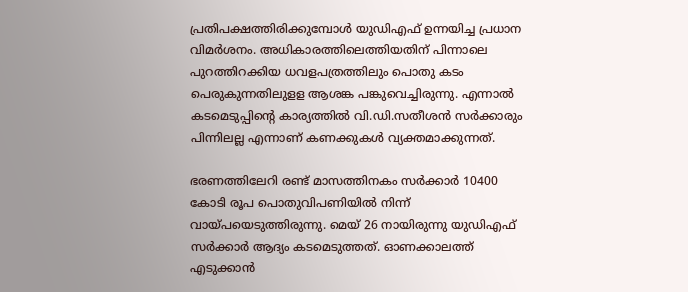പ്രതിപക്ഷത്തിരിക്കുമ്പോള്‍ യുഡിഎഫ് ഉന്നയിച്ച പ്രധാന വിമര്‍ശനം. അധികാരത്തിലെത്തിയതിന് പിന്നാലെ പുറത്തിറക്കിയ ധവളപത്രത്തിലും പൊതു കടം പെരുകുന്നതിലുളള ആശങ്ക പങ്കുവെച്ചിരുന്നു. എന്നാല്‍ കടമെടുപ്പിന്റെ കാര്യത്തില്‍ വി.ഡി.സതീശന്‍ സര്‍ക്കാരും പിന്നിലല്ല എന്നാണ് കണക്കുകള്‍ വ്യക്തമാക്കുന്നത്.

ഭരണത്തിലേറി രണ്ട് മാസത്തിനകം സര്‍ക്കാര്‍ 10400 കോടി രൂപ പൊതുവിപണിയില്‍ നിന്ന് വായ്പയെടുത്തിരുന്നു. മെയ് 26 നായിരുന്നു യുഡിഎഫ് സര്‍ക്കാര്‍ ആദ്യം കടമെടുത്തത്. ഓണക്കാലത്ത് എടുക്കാന്‍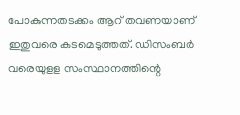പോകുന്നതടക്കം ആറ് തവണയാണ് ഇതുവരെ കടമെടുത്തത്. ഡിസംബര്‍ വരെയുളള സംസ്ഥാനത്തിന്റെ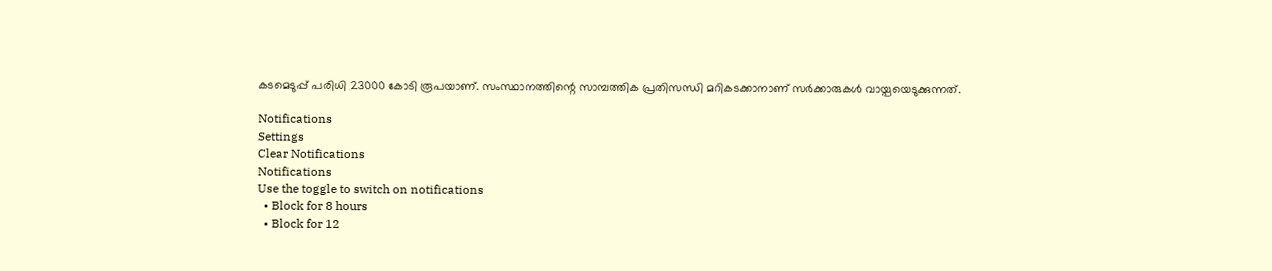കടമെടുപ്പ് പരിധി 23000 കോടി രൂപയാണ്. സംസ്ഥാനത്തിന്റെ സാമ്പത്തിക പ്രതിസന്ധി മറികടക്കാനാണ് സര്‍ക്കാരുകള്‍ വായ്പയെടുക്കുന്നത്.

Notifications
Settings
Clear Notifications
Notifications
Use the toggle to switch on notifications
  • Block for 8 hours
  • Block for 12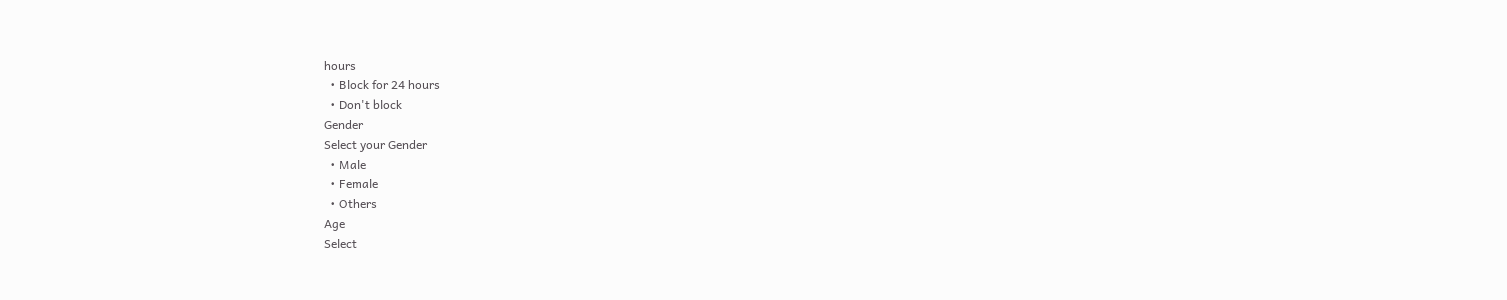hours
  • Block for 24 hours
  • Don't block
Gender
Select your Gender
  • Male
  • Female
  • Others
Age
Select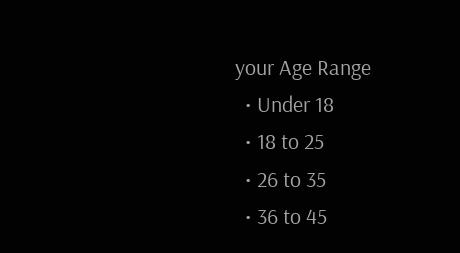your Age Range
  • Under 18
  • 18 to 25
  • 26 to 35
  • 36 to 45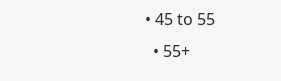• 45 to 55
  • 55+